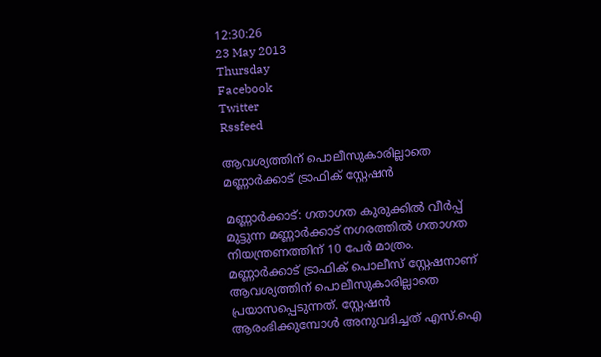12:30:26
23 May 2013
Thursday
Facebook
Twitter
Rssfeed

ആവശ്യത്തിന് പൊലീസുകാരില്ലാതെ മണ്ണാര്‍ക്കാട് ട്രാഫിക് സ്റ്റേഷന്‍

മണ്ണാര്‍ക്കാട്: ഗതാഗത കുരുക്കില്‍ വീര്‍പ്പ് മുട്ടുന്ന മണ്ണാര്‍ക്കാട് നഗരത്തില്‍ ഗതാഗത നിയന്ത്രണത്തിന് 10 പേര്‍ മാത്രം.
മണ്ണാര്‍ക്കാട് ട്രാഫിക് പൊലീസ് സ്റ്റേഷനാണ് ആവശ്യത്തിന് പൊലീസുകാരില്ലാതെ പ്രയാസപ്പെടുന്നത്. സ്റ്റേഷന്‍ ആരംഭിക്കുമ്പോള്‍ അനുവദിച്ചത് എസ്.ഐ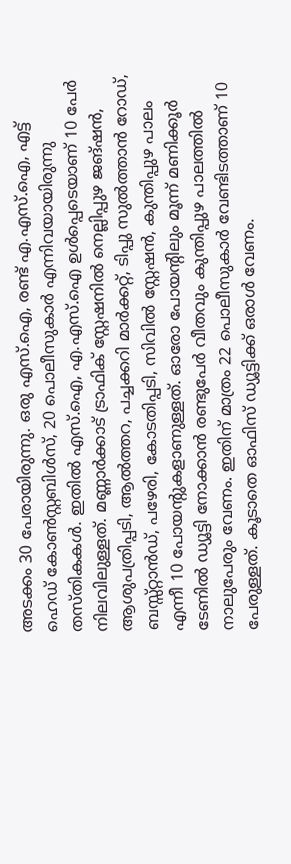അടക്കം 30 പേരായിരുന്നു. ഒരു എസ്.ഐ, രണ്ട് എ.എസ്.ഐ, എട്ട് ഹെഡ് കോണ്‍സ്റ്റബിള്‍സ്, 20 പൊലീസുകാര്‍ എന്നിവയായിരുന്നു തസ്തികകള്‍. ഇതില്‍ എസ്.ഐ, എ.എസ്.ഐ ഉള്‍പ്പെടെയാണ് 10 പേര്‍ നിലവിലുള്ളത്. മണ്ണാര്‍ക്കാട് ട്രാഫിക് സ്റ്റേഷനില്‍ നെല്ലിപ്പുഴ ജങ്ഷന്‍, ആശുപത്രിപ്പടി, ആല്‍ത്തറ, പച്ചക്കറി മാര്‍ക്കറ്റ്, ടിപ്പു സുല്‍ത്താന്‍ റോഡ്, ബസ്സ്റ്റാന്‍ഡ്, പഴേരി, കോടതിപ്പടി, സിവില്‍ സ്റ്റേഷന്‍, കുന്തിപ്പുഴ പാലം എന്നീ 10 പോയന്റുകളാണുള്ളത്. ഓരോ പോയന്റിലും മൂന്ന് മണിക്കൂര്‍ ടേണില്‍ ഡ്യൂട്ടി നോക്കാന്‍ രണ്ടുപേര്‍ വീതവും കുന്തിപ്പുഴ പാലത്തില്‍ നാലുപേരും വേണം. ഇതിന് മാത്രം 22 പൊലീസുകാര്‍ വേണ്ടിടത്താണ് 10 പേരുള്ളത്. കൂടാതെ ഓഫിസ് ഡ്യൂട്ടിക്ക് ഒരാള്‍ വേണം.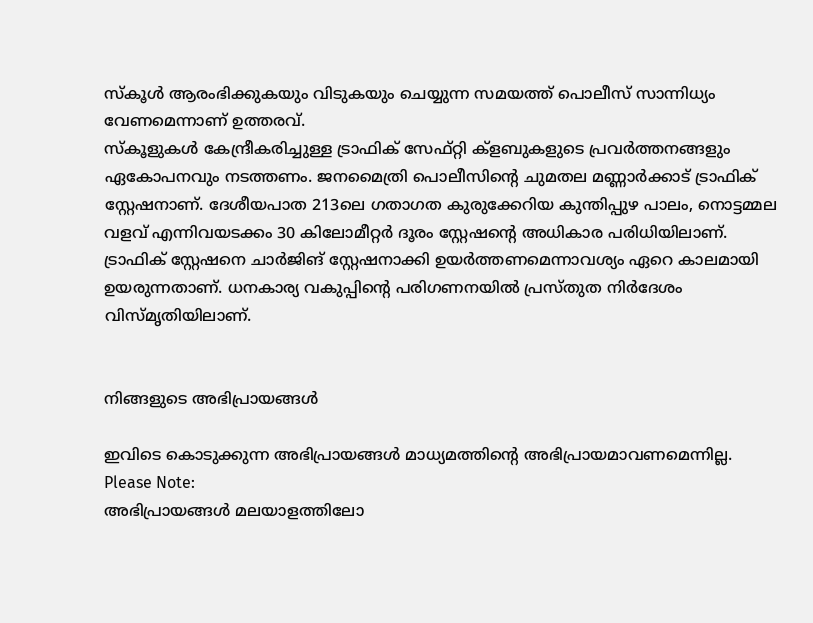സ്കൂള്‍ ആരംഭിക്കുകയും വിടുകയും ചെയ്യുന്ന സമയത്ത് പൊലീസ് സാന്നിധ്യം വേണമെന്നാണ് ഉത്തരവ്.
സ്കൂളുകള്‍ കേന്ദ്രീകരിച്ചുള്ള ട്രാഫിക് സേഫ്റ്റി ക്ളബുകളുടെ പ്രവര്‍ത്തനങ്ങളും ഏകോപനവും നടത്തണം. ജനമൈത്രി പൊലീസിന്റെ ചുമതല മണ്ണാര്‍ക്കാട് ട്രാഫിക് സ്റ്റേഷനാണ്. ദേശീയപാത 213ലെ ഗതാഗത കുരുക്കേറിയ കുന്തിപ്പുഴ പാലം, നൊട്ടമ്മല വളവ് എന്നിവയടക്കം 30 കിലോമീറ്റര്‍ ദൂരം സ്റ്റേഷന്റെ അധികാര പരിധിയിലാണ്.
ട്രാഫിക് സ്റ്റേഷനെ ചാര്‍ജിങ് സ്റ്റേഷനാക്കി ഉയര്‍ത്തണമെന്നാവശ്യം ഏറെ കാലമായി ഉയരുന്നതാണ്. ധനകാര്യ വകുപ്പിന്റെ പരിഗണനയില്‍ പ്രസ്തുത നിര്‍ദേശം വിസ്മൃതിയിലാണ്.


നിങ്ങളുടെ അഭിപ്രായങ്ങള്‍

ഇവിടെ കൊടുക്കുന്ന അഭിപ്രായങ്ങള്‍ മാധ്യമത്തിന്റെ അഭിപ്രായമാവണമെന്നില്ല.
Please Note:
അഭിപ്രായങ്ങള്‍ മലയാളത്തിലോ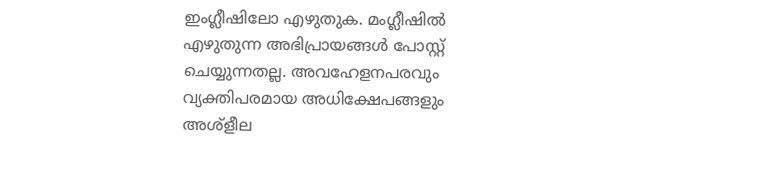ഇംഗ്ലീഷിലോ എഴുതുക. മംഗ്ലീഷില്‍ എഴുതുന്ന അഭിപ്രായങ്ങള്‍ പോസ്റ്റ് ചെയ്യുന്നതല്ല. അവഹേളനപരവും വ്യക്തിപരമായ അധിക്ഷേപങ്ങളും അശ്ളീല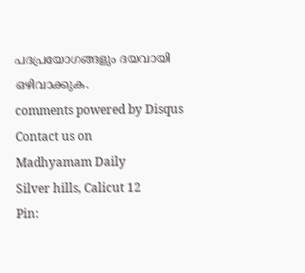പദപ്രയോഗങ്ങളും ദയവായി ഒഴിവാക്കുക.
comments powered by Disqus
Contact us on
Madhyamam Daily
Silver hills, Calicut 12
Pin: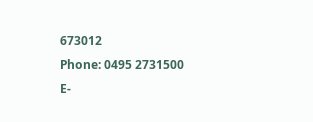673012
Phone: 0495 2731500
E-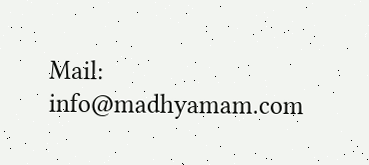Mail: info@madhyamam.com